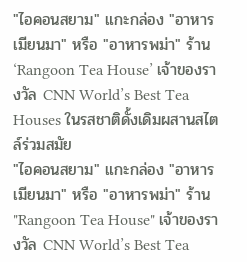"ไอคอนสยาม" แกะกล่อง "อาหารเมียนมา" หรือ "อาหารพม่า" ร้าน ‘Rangoon Tea House’ เจ้าของรางวัล CNN World’s Best Tea Houses ในรสชาติดั้งเดิมผสานสไตล์ร่วมสมัย
"ไอคอนสยาม" แกะกล่อง "อาหารเมียนมา" หรือ "อาหารพม่า" ร้าน "Rangoon Tea House" เจ้าของรางวัล CNN World’s Best Tea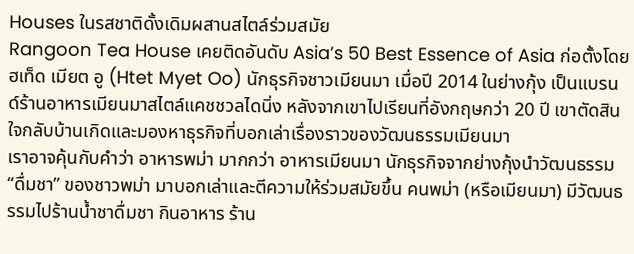Houses ในรสชาติดั้งเดิมผสานสไตล์ร่วมสมัย
Rangoon Tea House เคยติดอันดับ Asia’s 50 Best Essence of Asia ก่อตั้งโดย ฮเท็ด เมียต อู (Htet Myet Oo) นักธุรกิจชาวเมียนมา เมื่อปี 2014 ในย่างกุ้ง เป็นแบรนด์ร้านอาหารเมียนมาสไตล์แคชชวลไดนิ่ง หลังจากเขาไปเรียนที่อังกฤษกว่า 20 ปี เขาตัดสินใจกลับบ้านเกิดและมองหาธุรกิจที่บอกเล่าเรื่องราวของวัฒนธรรมเมียนมา
เราอาจคุ้นกับคำว่า อาหารพม่า มากกว่า อาหารเมียนมา นักธุรกิจจากย่างกุ้งนำวัฒนธรรม “ดื่มชา” ของชาวพม่า มาบอกเล่าและตีความให้ร่วมสมัยขึ้น คนพม่า (หรือเมียนมา) มีวัฒนธรรมไปร้านน้ำชาดื่มชา กินอาหาร ร้าน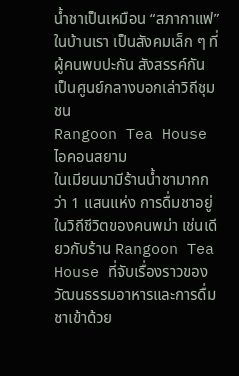น้ำชาเป็นเหมือน “สภากาแฟ” ในบ้านเรา เป็นสังคมเล็ก ๆ ที่ผู้คนพบปะกัน สังสรรค์กัน เป็นศูนย์กลางบอกเล่าวิถีชุมชน
Rangoon Tea House ไอคอนสยาม
ในเมียนมามีร้านน้ำชามากกว่า 1 แสนแห่ง การดื่มชาอยู่ในวิถีชีวิตของคนพม่า เช่นเดียวกับร้าน Rangoon Tea House ที่จับเรื่องราวของวัฒนธรรมอาหารและการดื่มชาเข้าด้วย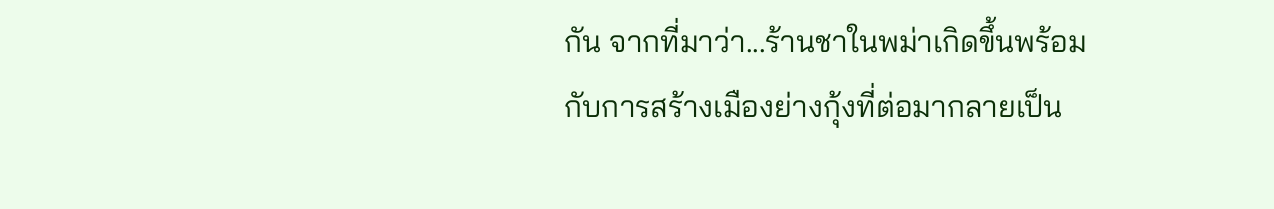กัน จากที่มาว่า...ร้านชาในพม่าเกิดขึ้นพร้อมกับการสร้างเมืองย่างกุ้งที่ต่อมากลายเป็น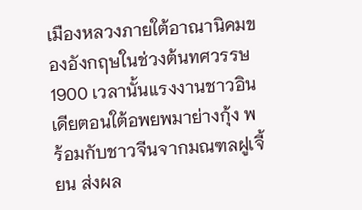เมืองหลวงภายใต้อาณานิคมของอังกฤษในช่วงต้นทศวรรษ 1900 เวลานั้นแรงงานชาวอินเดียตอนใต้อพยพมาย่างกุ้ง พร้อมกับชาวจีนจากมณฑลฝูเจี้ยน ส่งผล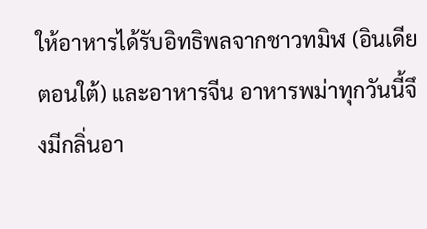ให้อาหารได้รับอิทธิพลจากชาวทมิฬ (อินเดียตอนใต้) และอาหารจีน อาหารพม่าทุกวันนี้จึงมีกลิ่นอา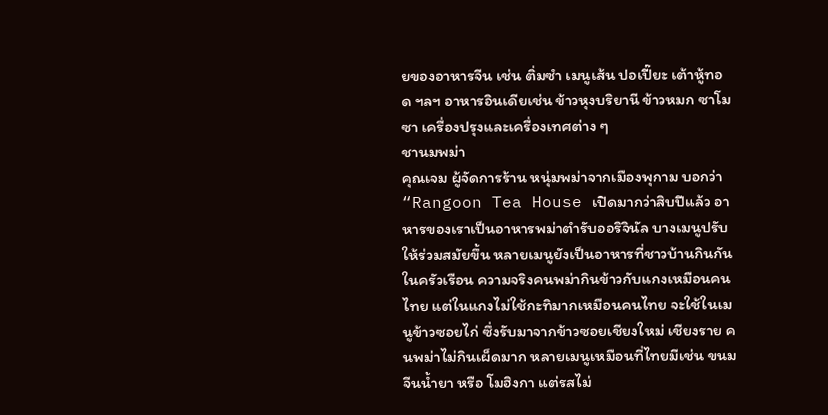ยของอาหารจีน เช่น ติ่มซำ เมนูเส้น ปอเปี๊ยะ เต้าหู้ทอด ฯลฯ อาหารอินเดียเช่น ข้าวหุงบริยานี ข้าวหมก ซาโมซา เครื่องปรุงและเครื่องเทศต่าง ๆ
ชานมพม่า
คุณเจม ผู้จัดการร้าน หนุ่มพม่าจากเมืองพุกาม บอกว่า “Rangoon Tea House เปิดมากว่าสิบปีแล้ว อาหารของเราเป็นอาหารพม่าตำรับออริจินัล บางเมนูปรับให้ร่วมสมัยขึ้น หลายเมนูยังเป็นอาหารที่ชาวบ้านกินกันในครัวเรือน ความจริงคนพม่ากินข้าวกับแกงเหมือนคนไทย แต่ในแกงไม่ใช้กะทิมากเหมือนคนไทย จะใช้ในเมนูข้าวซอยไก่ ซึ่งรับมาจากข้าวซอยเชียงใหม่ เชียงราย คนพม่าไม่กินเผ็ดมาก หลายเมนูเหมือนที่ไทยมีเช่น ขนมจีนน้ำยา หรือ โมฮิงกา แต่รสไม่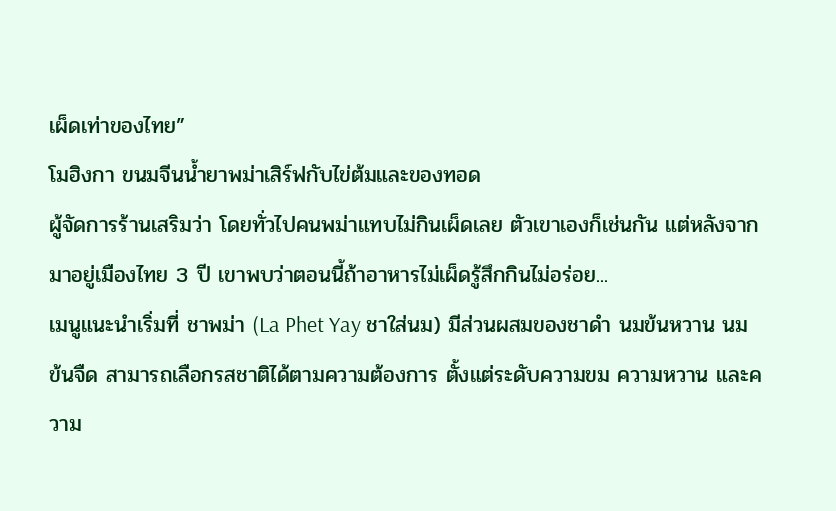เผ็ดเท่าของไทย”
โมฮิงกา ขนมจีนน้ำยาพม่าเสิร์ฟกับไข่ต้มและของทอด
ผู้จัดการร้านเสริมว่า โดยทั่วไปคนพม่าแทบไม่กินเผ็ดเลย ตัวเขาเองก็เช่นกัน แต่หลังจากมาอยู่เมืองไทย 3 ปี เขาพบว่าตอนนี้ถ้าอาหารไม่เผ็ดรู้สึกกินไม่อร่อย...
เมนูแนะนำเริ่มที่ ชาพม่า (La Phet Yay ชาใส่นม) มีส่วนผสมของชาดำ นมข้นหวาน นมข้นจืด สามารถเลือกรสชาติได้ตามความต้องการ ตั้งแต่ระดับความขม ความหวาน และความ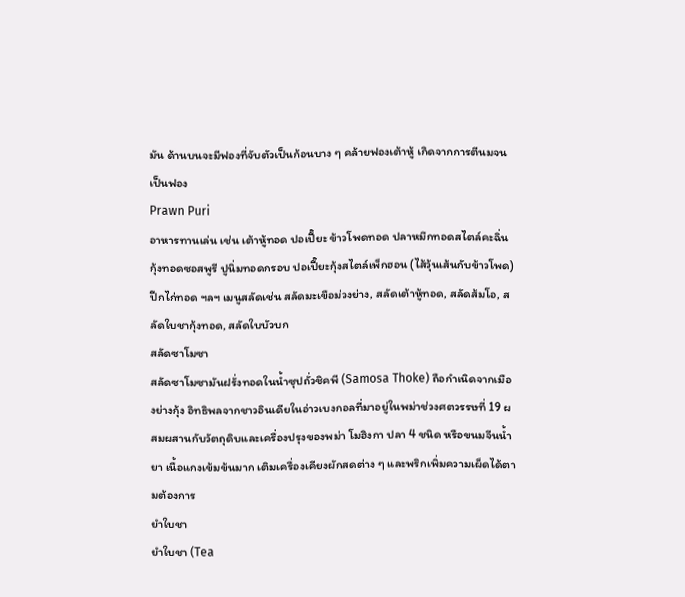มัน ด้านบนจะมีฟองที่จับตัวเป็นก้อนบาง ๆ คล้ายฟองเต้าหู้ เกิดจากการตีนมจนเป็นฟอง
Prawn Puri
อาหารทานเล่น เช่น เต้าหู้ทอด ปอเปี๊ยะ ข้าวโพดทอด ปลาหมึกทอดสไตล์คะฉิ่น กุ้งทอดซอสพูรี ปูนิ่มทอดกรอบ ปอเปี๊ยะกุ้งสไตล์เพ็กฮอน (ไส้วุ้นเส้นกับข้าวโพด) ปีกไก่ทอด ฯลฯ เมนูสลัดเช่น สลัดมะเขือม่วงย่าง, สลัดเต้าหู้ทอด, สลัดส้มโอ, สลัดใบชากุ้งทอด, สลัดใบบัวบก
สลัดซาโมซา
สลัดซาโมซามันฝรั่งทอดในน้ำซุปถั่วชิคพี (Samosa Thoke) ถือกำเนิดจากเมืองย่างกุ้ง อิทธิพลจากชาวอินเดียในอ่าวเบงกอลที่มาอยู่ในพม่าช่วงศตวรรษที่ 19 ผสมผสานกับวัตถุดิบและเครื่องปรุงของพม่า โมฮิงกา ปลา 4 ชนิด หรือขนมจีนน้ำยา เนื้อแกงเข้มข้นมาก เติมเครื่องเคียงผักสดต่าง ๆ และพริกเพิ่มความเผ็ดได้ตามต้องการ
ยำใบชา
ยำใบชา (Tea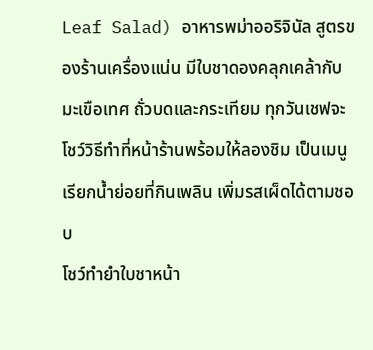Leaf Salad) อาหารพม่าออริจินัล สูตรของร้านเครื่องแน่น มีใบชาดองคลุกเคล้ากับมะเขือเทศ ถั่วบดและกระเทียม ทุกวันเชฟจะโชว์วิธีทำที่หน้าร้านพร้อมให้ลองชิม เป็นเมนูเรียกน้ำย่อยที่กินเพลิน เพิ่มรสเผ็ดได้ตามชอบ
โชว์ทำยำใบชาหน้า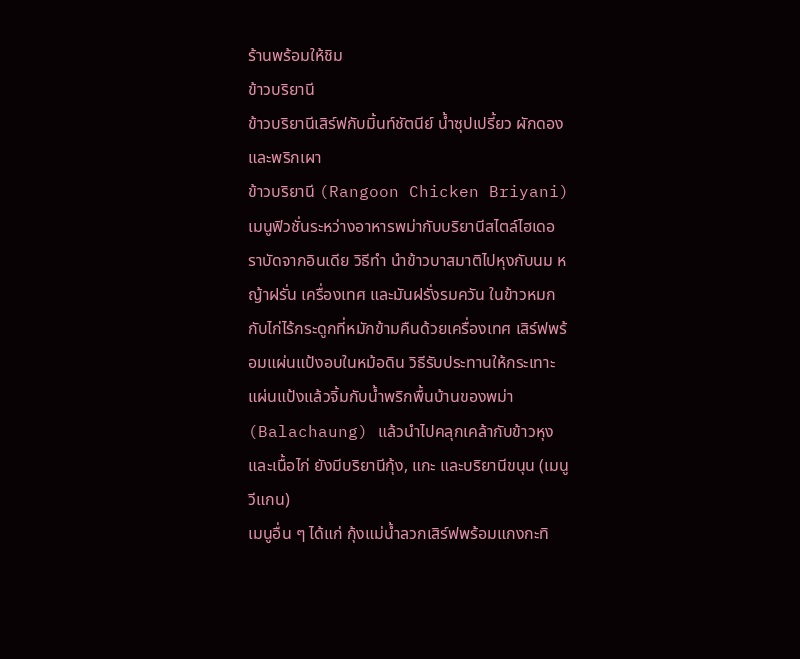ร้านพร้อมให้ชิม
ข้าวบริยานี
ข้าวบริยานีเสิร์ฟกับมิ้นท์ชัตนีย์ น้ำซุปเปรี้ยว ผักดองและพริกเผา
ข้าวบริยานี (Rangoon Chicken Briyani) เมนูฟิวชั่นระหว่างอาหารพม่ากับบริยานีสไตล์ไฮเดอราบัดจากอินเดีย วิธีทำ นำข้าวบาสมาติไปหุงกับนม หญ้าฝรั่น เครื่องเทศ และมันฝรั่งรมควัน ในข้าวหมกกับไก่ไร้กระดูกที่หมักข้ามคืนด้วยเครื่องเทศ เสิร์ฟพร้อมแผ่นแป้งอบในหม้อดิน วิธีรับประทานให้กระเทาะแผ่นแป้งแล้วจิ้มกับน้ำพริกพื้นบ้านของพม่า (Balachaung) แล้วนำไปคลุกเคล้ากับข้าวหุงและเนื้อไก่ ยังมีบริยานีกุ้ง, แกะ และบริยานีขนุน (เมนูวีแกน)
เมนูอื่น ๆ ได้แก่ กุ้งแม่น้ำลวกเสิร์ฟพร้อมแกงกะทิ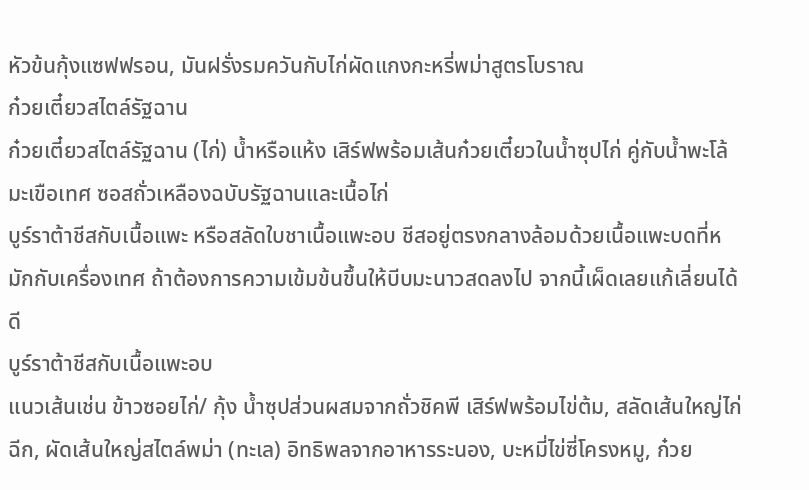หัวข้นกุ้งแซฟฟรอน, มันฝรั่งรมควันกับไก่ผัดแกงกะหรี่พม่าสูตรโบราณ
ก๋วยเตี๋ยวสไตล์รัฐฉาน
ก๋วยเตี๋ยวสไตล์รัฐฉาน (ไก่) น้ำหรือแห้ง เสิร์ฟพร้อมเส้นก๋วยเตี๋ยวในน้ำซุปไก่ คู่กับน้ำพะโล้มะเขือเทศ ซอสถั่วเหลืองฉบับรัฐฉานและเนื้อไก่
บูร์ราต้าชีสกับเนื้อแพะ หรือสลัดใบชาเนื้อแพะอบ ชีสอยู่ตรงกลางล้อมด้วยเนื้อแพะบดที่หมักกับเครื่องเทศ ถ้าต้องการความเข้มข้นขึ้นให้บีบมะนาวสดลงไป จากนี้เผ็ดเลยแก้เลี่ยนได้ดี
บูร์ราต้าชีสกับเนื้อแพะอบ
แนวเส้นเช่น ข้าวซอยไก่/ กุ้ง น้ำซุปส่วนผสมจากถั่วชิคพี เสิร์ฟพร้อมไข่ต้ม, สลัดเส้นใหญ่ไก่ฉีก, ผัดเส้นใหญ่สไตล์พม่า (ทะเล) อิทธิพลจากอาหารระนอง, บะหมี่ไข่ซี่โครงหมู, ก๋วย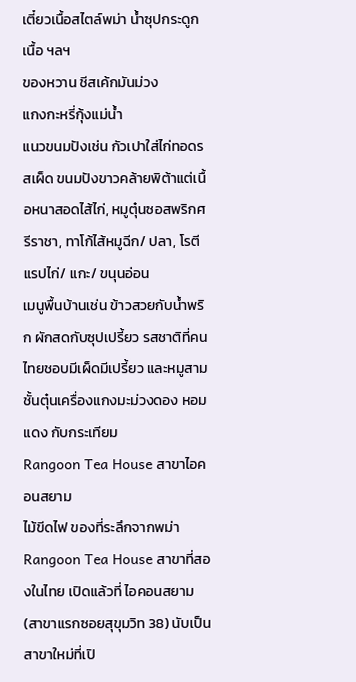เตี๋ยวเนื้อสไตล์พม่า น้ำซุปกระดูกเนื้อ ฯลฯ
ของหวาน ชีสเค้กมันม่วง
แกงกะหรี่กุ้งแม่น้ำ
แนวขนมปังเช่น กัวเปาใส่ไก่ทอดรสเผ็ด ขนมปังขาวคล้ายพิต้าแต่เนื้อหนาสอดไส้ไก่, หมูตุ๋นซอสพริกศรีราชา, ทาโก้ไส้หมูฉีก/ ปลา, โรตีแรปไก่/ แกะ/ ขนุนอ่อน
เมนูพื้นบ้านเช่น ข้าวสวยกับน้ำพริก ผักสดกับซุปเปรี้ยว รสชาติที่คนไทยชอบมีเผ็ดมีเปรี้ยว และหมูสามชั้นตุ๋นเครื่องแกงมะม่วงดอง หอมแดง กับกระเทียม
Rangoon Tea House สาขาไอคอนสยาม
ไม้ขีดไฟ ของที่ระลึกจากพม่า
Rangoon Tea House สาขาที่สองในไทย เปิดแล้วที่ ไอคอนสยาม (สาขาแรกซอยสุขุมวิท 38) นับเป็นสาขาใหม่ที่เปิ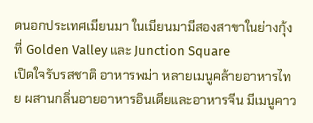ดนอกประเทศเมียนมา ในเมียนมามีสองสาขาในย่างกุ้งที่ Golden Valley และ Junction Square
เปิดใจรับรสชาติ อาหารพม่า หลายเมนูคล้ายอาหารไทย ผสานกลิ่นอายอาหารอินเดียและอาหารจีน มีเมนูคาว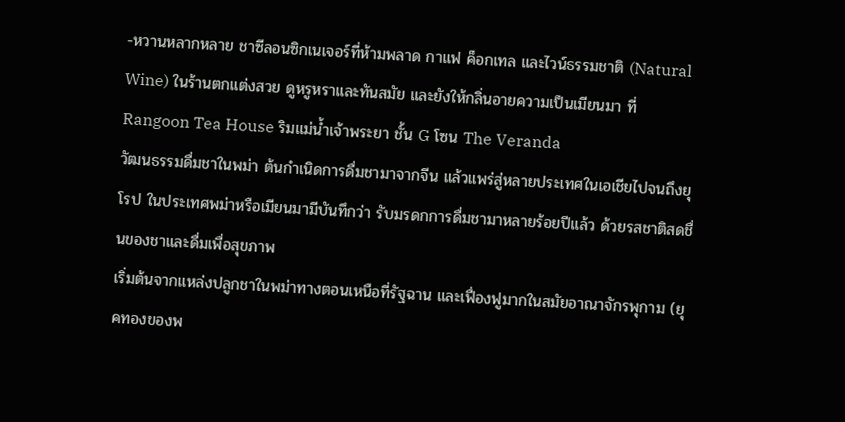-หวานหลากหลาย ชาซีลอนซิกเนเจอร์ที่ห้ามพลาด กาแฟ ค็อกเทล และไวน์ธรรมชาติ (Natural Wine) ในร้านตกแต่งสวย ดูหรูหราและทันสมัย และยังให้กลิ่นอายความเป็นเมียนมา ที่ Rangoon Tea House ริมแม่น้ำเจ้าพระยา ชั้น G โซน The Veranda
วัฒนธรรมดื่มชาในพม่า ต้นกำเนิดการดื่มชามาจากจีน แล้วแพร่สู่หลายประเทศในเอเชียไปจนถึงยุโรป ในประเทศพม่าหรือเมียนมามีบันทึกว่า รับมรดกการดื่มชามาหลายร้อยปีแล้ว ด้วยรสชาติสดชื่นของชาและดื่มเพื่อสุขภาพ
เริ่มต้นจากแหล่งปลูกชาในพม่าทางตอนเหนือที่รัฐฉาน และเฟื่องฟูมากในสมัยอาณาจักรพุกาม (ยุคทองของพ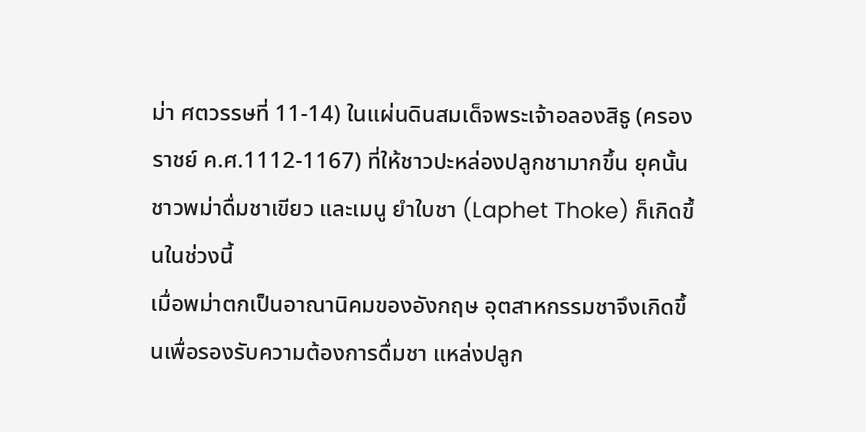ม่า ศตวรรษที่ 11-14) ในแผ่นดินสมเด็จพระเจ้าอลองสิธู (ครองราชย์ ค.ศ.1112-1167) ที่ให้ชาวปะหล่องปลูกชามากขึ้น ยุคนั้นชาวพม่าดื่มชาเขียว และเมนู ยำใบชา (Laphet Thoke) ก็เกิดขึ้นในช่วงนี้
เมื่อพม่าตกเป็นอาณานิคมของอังกฤษ อุตสาหกรรมชาจึงเกิดขึ้นเพื่อรองรับความต้องการดื่มชา แหล่งปลูก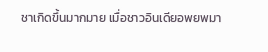ชาเกิดขึ้นมากมาย เมื่อชาวอินเดียอพยพมา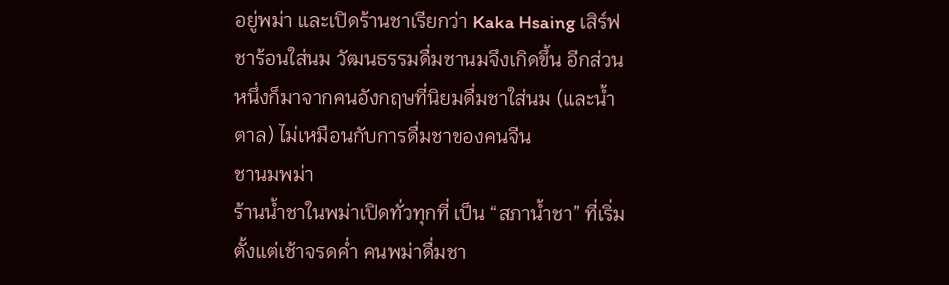อยู่พม่า และเปิดร้านชาเรียกว่า Kaka Hsaing เสิร์ฟชาร้อนใส่นม วัฒนธรรมดื่มชานมจึงเกิดขึ้น อีกส่วนหนึ่งก็มาจากคนอังกฤษที่นิยมดื่มชาใส่นม (และน้ำตาล) ไม่เหมือนกับการดื่มชาของคนจีน
ชานมพม่า
ร้านน้ำชาในพม่าเปิดทั่วทุกที่ เป็น “สภาน้ำชา” ที่เริ่มตั้งแต่เช้าจรดค่ำ คนพม่าดื่มชา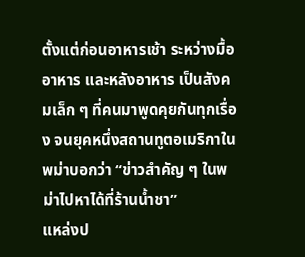ตั้งแต่ก่อนอาหารเช้า ระหว่างมื้ออาหาร และหลังอาหาร เป็นสังคมเล็ก ๆ ที่คนมาพูดคุยกันทุกเรื่อง จนยุคหนึ่งสถานทูตอเมริกาในพม่าบอกว่า “ข่าวสำคัญ ๆ ในพม่าไปหาได้ที่ร้านน้ำชา”
แหล่งป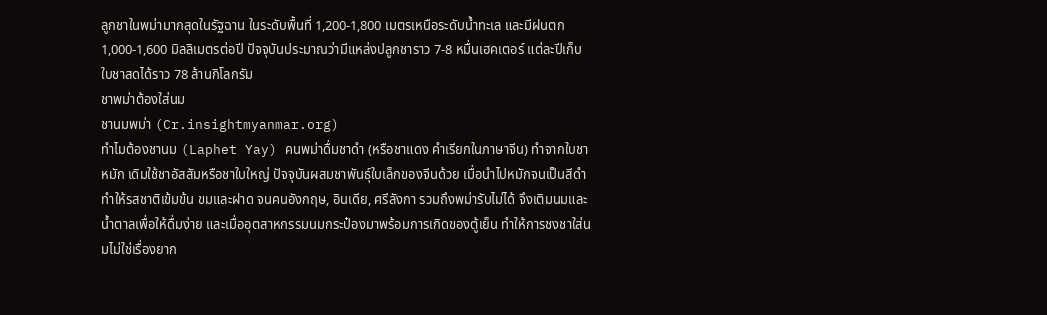ลูกชาในพม่ามากสุดในรัฐฉาน ในระดับพื้นที่ 1,200-1,800 เมตรเหนือระดับน้ำทะเล และมีฝนตก 1,000-1,600 มิลลิเมตรต่อปี ปัจจุบันประมาณว่ามีแหล่งปลูกชาราว 7-8 หมื่นเฮคเตอร์ แต่ละปีเก็บใบชาสดได้ราว 78 ล้านกิโลกรัม
ชาพม่าต้องใส่นม
ชานมพม่า (Cr.insightmyanmar.org)
ทำไมต้องชานม (Laphet Yay) คนพม่าดื่มชาดำ (หรือชาแดง คำเรียกในภาษาจีน) ทำจากใบชาหมัก เดิมใช้ชาอัสสัมหรือชาใบใหญ่ ปัจจุบันผสมชาพันธุ์ใบเล็กของจีนด้วย เมื่อนำไปหมักจนเป็นสีดำทำให้รสชาติเข้มข้น ขมและฝาด จนคนอังกฤษ, อินเดีย, ศรีลังกา รวมถึงพม่ารับไม่ได้ จึงเติมนมและน้ำตาลเพื่อให้ดื่มง่าย และเมื่ออุตสาหกรรมนมกระป๋องมาพร้อมการเกิดของตู้เย็น ทำให้การชงชาใส่นมไม่ใช่เรื่องยาก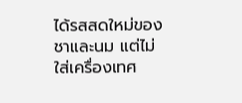ได้รสสดใหม่ของชาและนม แต่ไม่ใส่เครื่องเทศ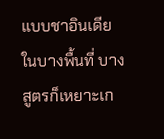แบบชาอินเดียในบางพื้นที่ บางสูตรก็เหยาะเก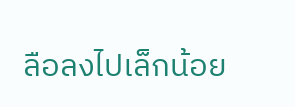ลือลงไปเล็กน้อย